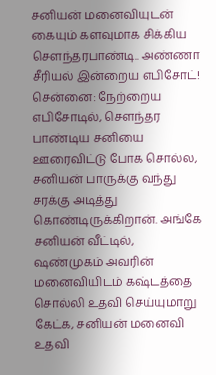சனியன் மனைவியுடன் கையும் களவுமாக சிக்கிய சௌந்தரபாண்டி.. அண்ணா சீரியல் இன்றைய எபிசோட்!
சென்னை: நேற்றைய எபிசோடில், சௌந்தர பாண்டிய சனியை ஊரைவிட்டு போக சொல்ல, சனியன் பாருக்கு வந்து சரக்கு அடித்து கொண்டிருக்கிறான். அங்கே சனியன் வீட்டில், ஷண்முகம் அவரின் மனைவியிடம் கஷ்டத்தை சொல்லி உதவி செய்யுமாறு கேட்க, சனியன் மனைவி உதவி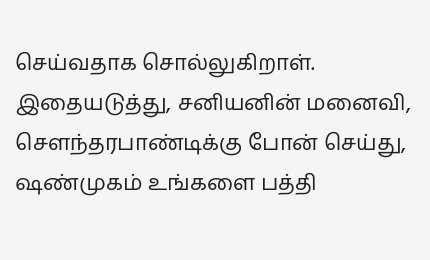செய்வதாக சொல்லுகிறாள். இதையடுத்து, சனியனின் மனைவி, சௌந்தரபாண்டிக்கு போன் செய்து, ஷண்முகம் உங்களை பத்தி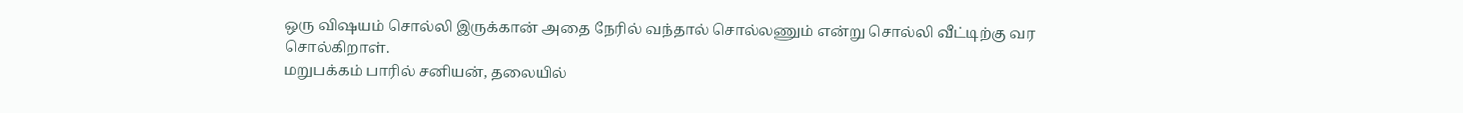ஒரு விஷயம் சொல்லி இருக்கான் அதை நேரில் வந்தால் சொல்லணும் என்று சொல்லி வீட்டிற்கு வர சொல்கிறாள்.
மறுபக்கம் பாரில் சனியன், தலையில்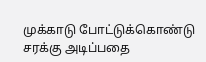முக்காடு போட்டுக்கொண்டு சரக்கு அடிப்பதை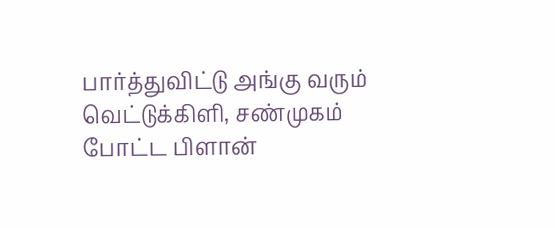பார்த்துவிட்டு அங்கு வரும் வெட்டுக்கிளி, சண்முகம் போட்ட பிளான்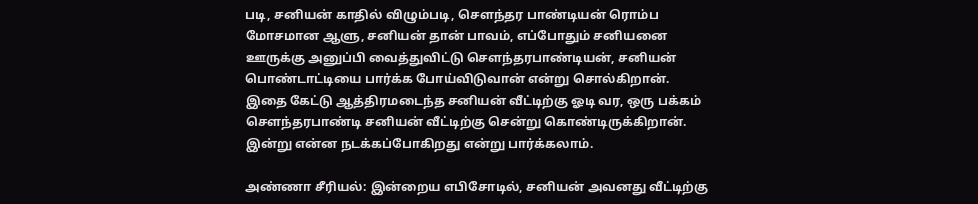படி, சனியன் காதில் விழும்படி, சௌந்தர பாண்டியன் ரொம்ப மோசமான ஆளு, சனியன் தான் பாவம், எப்போதும் சனியனை ஊருக்கு அனுப்பி வைத்துவிட்டு சௌந்தரபாண்டியன், சனியன் பொண்டாட்டியை பார்க்க போய்விடுவான் என்று சொல்கிறான். இதை கேட்டு ஆத்திரமடைந்த சனியன் வீட்டிற்கு ஓடி வர, ஒரு பக்கம் சௌந்தரபாண்டி சனியன் வீட்டிற்கு சென்று கொண்டிருக்கிறான். இன்று என்ன நடக்கப்போகிறது என்று பார்க்கலாம்.

அண்ணா சீரியல்: இன்றைய எபிசோடில், சனியன் அவனது வீட்டிற்கு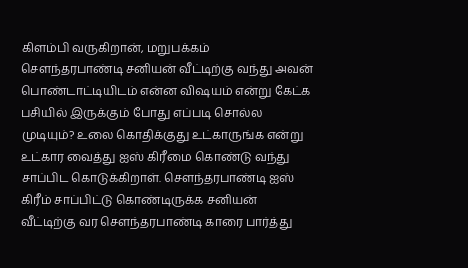கிளம்பி வருகிறான், மறுபக்கம் சௌந்தரபாண்டி சனியன் வீட்டிற்கு வந்து அவன் பொண்டாட்டியிடம் என்ன விஷயம் என்று கேட்க பசியில் இருக்கும் போது எப்படி சொல்ல முடியும்? உலை கொதிக்குது உட்காருங்க என்று உட்கார வைத்து ஐஸ் கிரீமை கொண்டு வந்து சாப்பிட கொடுக்கிறாள். சௌந்தரபாண்டி ஐஸ் கிரீம் சாப்பிட்டு கொண்டிருக்க சனியன் வீட்டிற்கு வர சௌந்தரபாண்டி காரை பார்த்து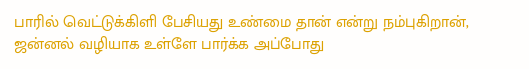பாரில் வெட்டுக்கிளி பேசியது உண்மை தான் என்று நம்புகிறான், ஜன்னல் வழியாக உள்ளே பார்க்க அப்போது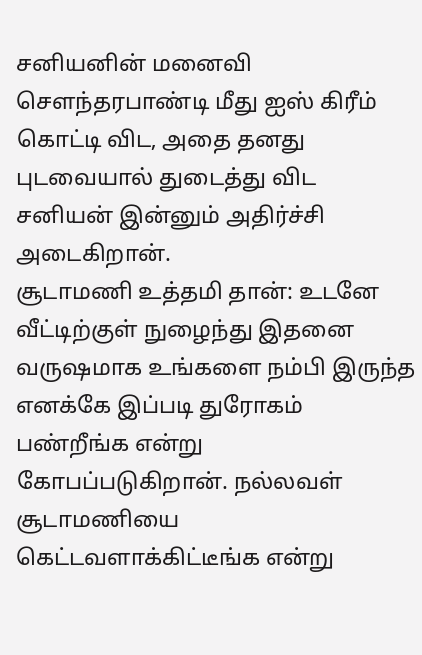சனியனின் மனைவி சௌந்தரபாண்டி மீது ஐஸ் கிரீம் கொட்டி விட, அதை தனது புடவையால் துடைத்து விட சனியன் இன்னும் அதிர்ச்சி அடைகிறான்.
சூடாமணி உத்தமி தான்: உடனே வீட்டிற்குள் நுழைந்து இதனை வருஷமாக உங்களை நம்பி இருந்த எனக்கே இப்படி துரோகம் பண்றீங்க என்று கோபப்படுகிறான். நல்லவள் சூடாமணியை கெட்டவளாக்கிட்டீங்க என்று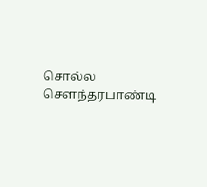சொல்ல சௌந்தரபாண்டி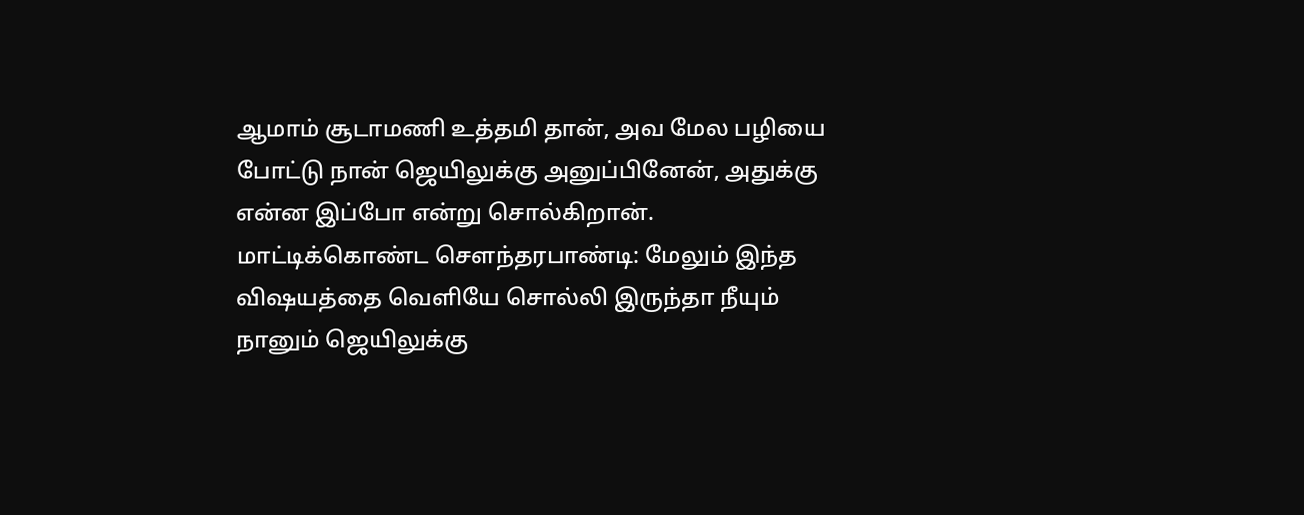ஆமாம் சூடாமணி உத்தமி தான், அவ மேல பழியை போட்டு நான் ஜெயிலுக்கு அனுப்பினேன், அதுக்கு என்ன இப்போ என்று சொல்கிறான்.
மாட்டிக்கொண்ட சௌந்தரபாண்டி: மேலும் இந்த விஷயத்தை வெளியே சொல்லி இருந்தா நீயும் நானும் ஜெயிலுக்கு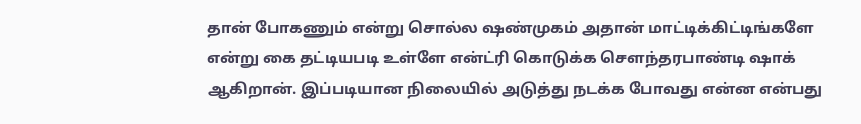தான் போகணும் என்று சொல்ல ஷண்முகம் அதான் மாட்டிக்கிட்டிங்களே என்று கை தட்டியபடி உள்ளே என்ட்ரி கொடுக்க சௌந்தரபாண்டி ஷாக் ஆகிறான். இப்படியான நிலையில் அடுத்து நடக்க போவது என்ன என்பது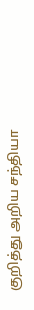குறித்து அறிய சந்தியா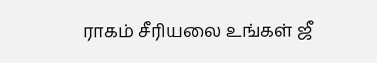ராகம் சீரியலை உங்கள் ஜீ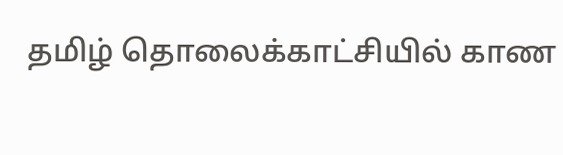தமிழ் தொலைக்காட்சியில் காண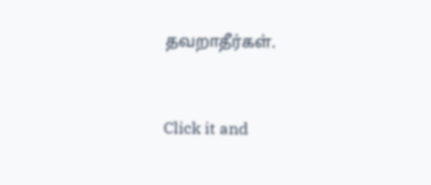தவறாதீர்கள்.


Click it and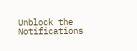Unblock the Notifications